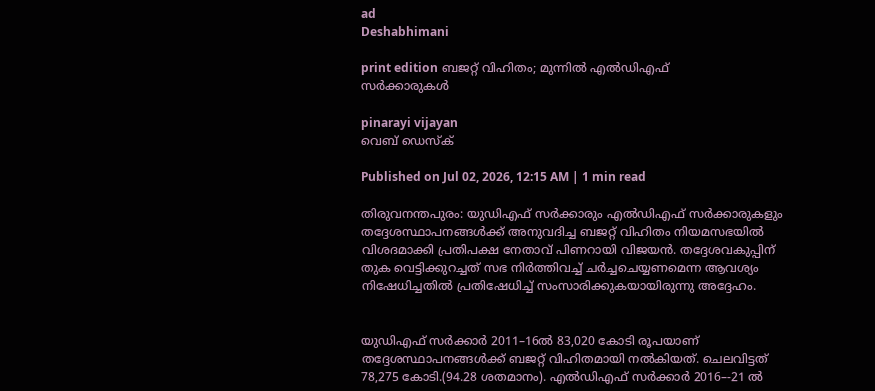ad
Deshabhimani

print edition ബജറ്റ് വിഹിതം; മുന്നിൽ എൽഡിഎഫ്‌
സർക്കാരുകൾ

pinarayi vijayan
വെബ് ഡെസ്ക്

Published on Jul 02, 2026, 12:15 AM | 1 min read

തിരുവനന്തപുരം: യുഡിഎഫ്‌ സർക്കാരും എൽഡിഎഫ്‌ സർക്കാരുകളും തദ്ദേശസ്ഥാപനങ്ങൾക്ക്‌ അനുവദിച്ച ബജറ്റ്‌ വിഹിതം നിയമസഭയിൽ വിശദമാക്കി പ്രതിപക്ഷ നേതാവ്‌ പിണറായി വിജയൻ. തദ്ദേശവകുപ്പിന്‌ തുക വെട്ടിക്കുറച്ചത്‌ സഭ നിർത്തിവച്ച്‌ ചർച്ചചെയ്യണമെന്ന ആവശ്യം നിഷേധിച്ചതിൽ പ്രതിഷേധിച്ച്‌ സംസാരിക്കുകയായിരുന്നു അദ്ദേഹം.


യുഡിഎഫ്‌ സർക്കാർ 2011–16ൽ 83,020 കോടി രൂപയാണ്‌ തദ്ദേശസ്ഥാപനങ്ങൾക്ക്‌ ബജറ്റ്‌ വിഹിതമായി നൽകിയത്‌. ചെലവിട്ടത് 78,275 കോടി.(94.28 ശതമാനം). എൽഡിഎഫ്‌ സർക്കാർ 2016–-21 ൽ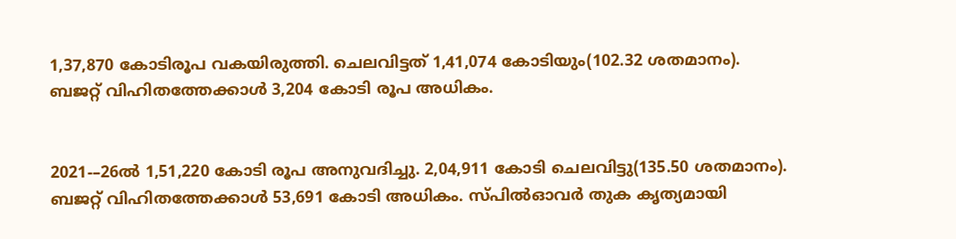1,37,870 കോടിരൂപ വകയിരുത്തി. ചെലവിട്ടത്‌ 1,41,074 കോടിയും(102.32 ശതമാനം). ബജറ്റ് വിഹിതത്തേക്കാൾ 3,204 കോടി രൂപ അധികം.


2021-–26ൽ 1,51,220 കോടി രൂപ അനുവദിച്ചു. 2,04,911 കോടി ചെലവിട്ടു(135.50 ശതമാനം). ബജറ്റ് വിഹിതത്തേക്കാൾ 53,691 കോടി അധികം. സ്പിൽഓവർ തുക കൃത്യമായി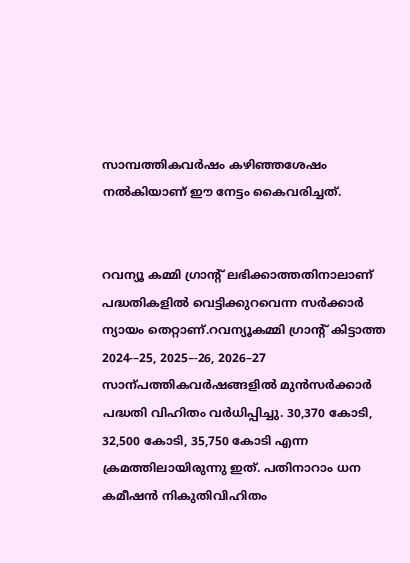സാമ്പത്തികവർഷം കഴിഞ്ഞശേഷം നൽകിയാണ്‌ ഇ‍ൗ നേട്ടം കൈവരിച്ചത്‌.


റവന്യൂ കമ്മി ഗ്രാന്റ്‌ ലഭിക്കാത്തതിനാലാണ് പദ്ധതികളിൽ വെട്ടിക്കുറവെന്ന സർക്കാർ ന്യായം തെറ്റാണ്‌.റവന്യൂകമ്മി ഗ്രാന്റ്‌ കിട്ടാത്ത 2024-–25, 2025–-26, 2026–27 സാന്പത്തികവർഷങ്ങളിൽ മുൻസർക്കാർ പദ്ധതി വിഹിതം വർധിപ്പിച്ചു. 30,370 കോടി, 32,500 കോടി, 35,750 കോടി എന്ന ക്രമത്തിലായിരുന്നു ഇത്‌. പതിനാറാം ധന കമീഷൻ നികുതിവിഹിതം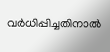വർധിപ്പിച്ചതിനാൽ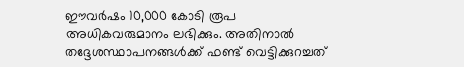ഈവർഷം 10,000 കോടി രൂപ അധികവരുമാനം ലഭിക്കും. അതിനാൽ തദ്ദേശസ്ഥാപനങ്ങൾക്ക്‌ ഫണ്ട്‌ വെട്ടിക്കുറച്ചത്‌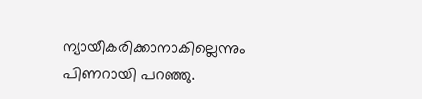ന്യായീകരിക്കാനാകില്ലെന്നും പിണറായി പറഞ്ഞു.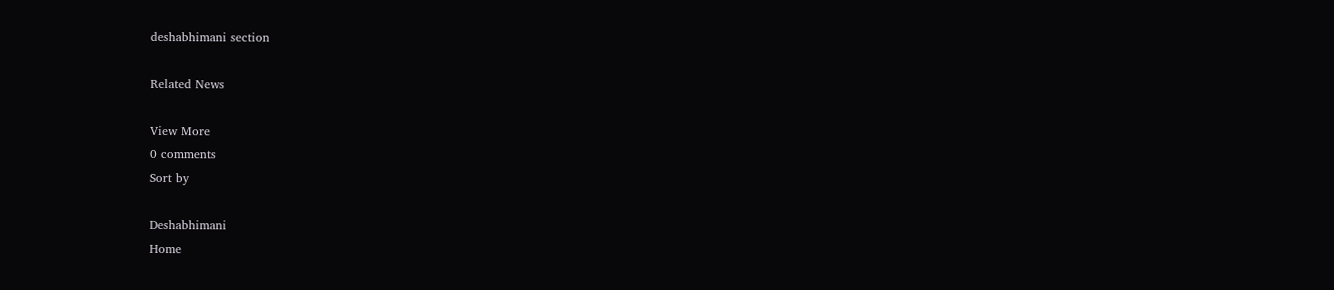deshabhimani section

Related News

View More
0 comments
Sort by

Deshabhimani
Home